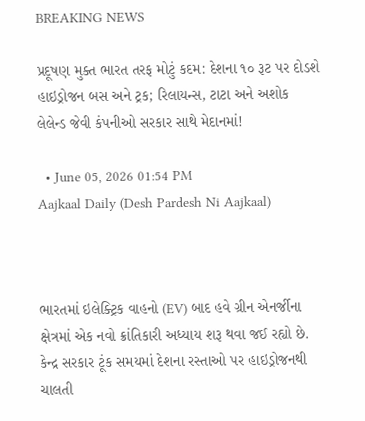BREAKING NEWS

પ્રદૂષણ મુક્ત ભારત તરફ મોટું કદમ: દેશના ૧૦ રૂટ પર દોડશે હાઇડ્રોજન બસ અને ટ્રક; રિલાયન્સ, ટાટા અને અશોક લેલેન્ડ જેવી કંપનીઓ સરકાર સાથે મેદાનમાં!

  • June 05, 2026 01:54 PM
Aajkaal Daily (Desh Pardesh Ni Aajkaal)



ભારતમાં ઇલેક્ટ્રિક વાહનો (EV) બાદ હવે ગ્રીન એનર્જીના ક્ષેત્રમાં એક નવો ક્રાંતિકારી અધ્યાય શરૂ થવા જઈ રહ્યો છે. કેન્દ્ર સરકાર ટૂંક સમયમાં દેશના રસ્તાઓ પર હાઇડ્રોજનથી ચાલતી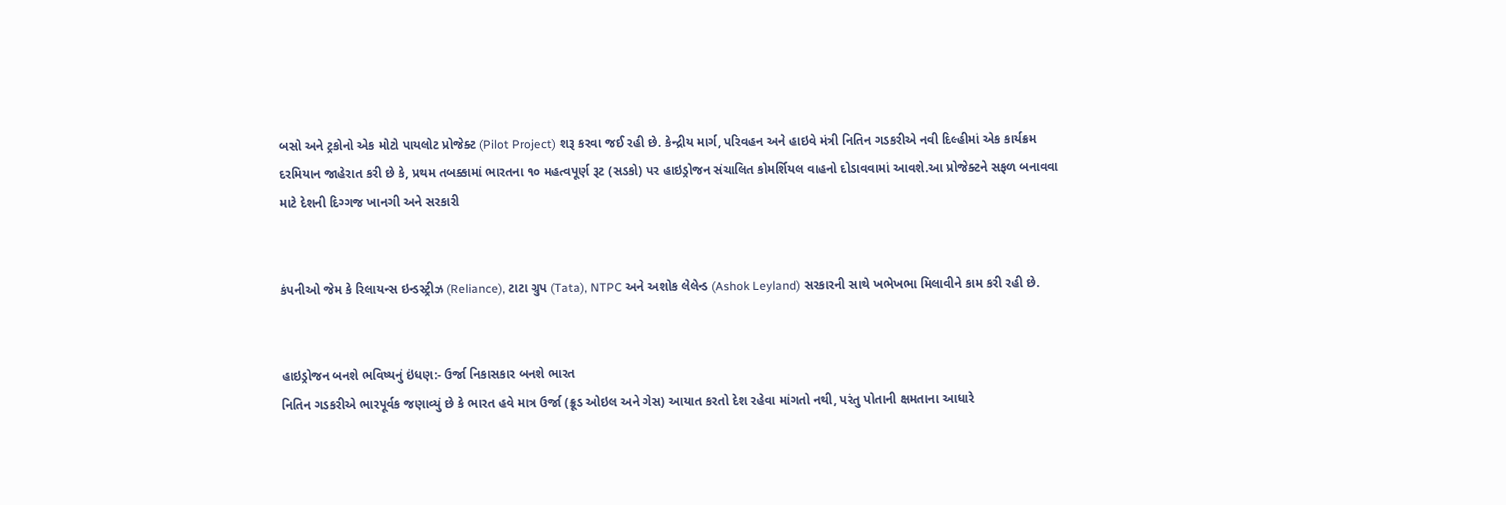બસો અને ટ્રકોનો એક મોટો પાયલોટ પ્રોજેક્ટ (Pilot Project) શરૂ કરવા જઈ રહી છે. કેન્દ્રીય માર્ગ, પરિવહન અને હાઇવે મંત્રી નિતિન ગડકરીએ નવી દિલ્હીમાં એક કાર્યક્રમ દરમિયાન જાહેરાત કરી છે કે, પ્રથમ તબક્કામાં ભારતના ૧૦ મહત્વપૂર્ણ રૂટ (સડકો) પર હાઇડ્રોજન સંચાલિત કોમર્શિયલ વાહનો દોડાવવામાં આવશે.આ પ્રોજેક્ટને સફળ બનાવવા માટે દેશની દિગ્ગજ ખાનગી અને સરકારી


કંપનીઓ જેમ કે રિલાયન્સ ઇન્ડસ્ટ્રીઝ (Reliance), ટાટા ગ્રુપ (Tata), NTPC અને અશોક લેલેન્ડ (Ashok Leyland) સરકારની સાથે ખભેખભા મિલાવીને કામ કરી રહી છે.


હાઇડ્રોજન બનશે ભવિષ્યનું ઇંધણ:- ઉર્જા નિકાસકાર બનશે ભારત
નિતિન ગડકરીએ ભારપૂર્વક જણાવ્યું છે કે ભારત હવે માત્ર ઉર્જા (ક્રૂડ ઓઇલ અને ગેસ) આયાત કરતો દેશ રહેવા માંગતો નથી, પરંતુ પોતાની ક્ષમતાના આધારે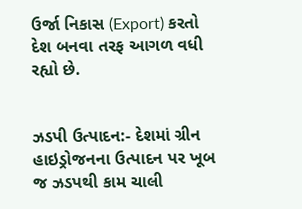ઉર્જા નિકાસ (Export) કરતો દેશ બનવા તરફ આગળ વધી રહ્યો છે.


ઝડપી ઉત્પાદન:- દેશમાં ગ્રીન હાઇડ્રોજનના ઉત્પાદન પર ખૂબ જ ઝડપથી કામ ચાલી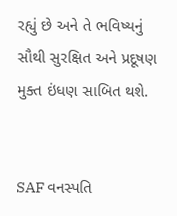રહ્યું છે અને તે ભવિષ્યનું સૌથી સુરક્ષિત અને પ્રદૂષણ મુક્ત ઇંધણ સાબિત થશે.


SAF વનસ્પતિ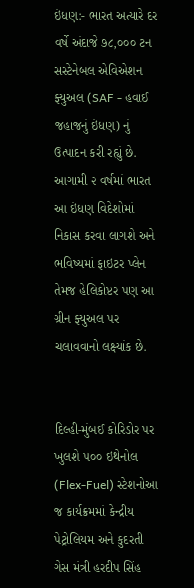ઇંધણ:- ભારત અત્યારે દર વર્ષે અંદાજે ૭૮,૦૦૦ ટન સસ્ટેનેબલ એવિએશન ફ્યુઅલ (SAF - હવાઈ જહાજનું ઇંધણ) નું ઉત્પાદન કરી રહ્યું છે. આગામી ૨ વર્ષમાં ભારત આ ઇંધણ વિદેશોમાં નિકાસ કરવા લાગશે અને ભવિષ્યમાં ફાઇટર પ્લેન તેમજ હેલિકોપ્ટર પણ આ ગ્રીન ફ્યુઅલ પર ચલાવવાનો લક્ષ્યાંક છે.


દિલ્હી-મુંબઈ કોરિડોર પર ખુલશે ૫૦૦ ઇથેનોલ (Flex-Fuel) સ્ટેશનોઆ જ કાર્યક્રમમાં કેન્દ્રીય પેટ્રોલિયમ અને કુદરતી ગેસ મંત્રી હરદીપ સિંહ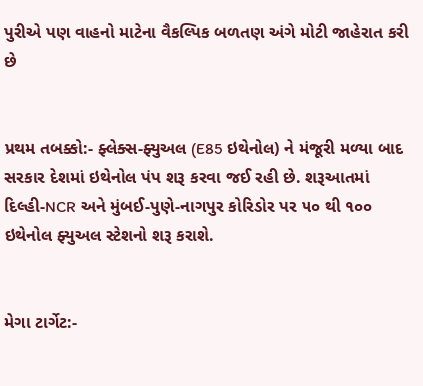પુરીએ પણ વાહનો માટેના વૈકલ્પિક બળતણ અંગે મોટી જાહેરાત કરી છે


પ્રથમ તબક્કો:- ફ્લેક્સ-ફ્યુઅલ (E85 ઇથેનોલ) ને મંજૂરી મળ્યા બાદ સરકાર દેશમાં ઇથેનોલ પંપ શરૂ કરવા જઈ રહી છે. શરૂઆતમાં દિલ્હી-NCR અને મુંબઈ-પુણે-નાગપુર કોરિડોર પર ૫૦ થી ૧૦૦ ઇથેનોલ ફ્યુઅલ સ્ટેશનો શરૂ કરાશે.


મેગા ટાર્ગેટ:-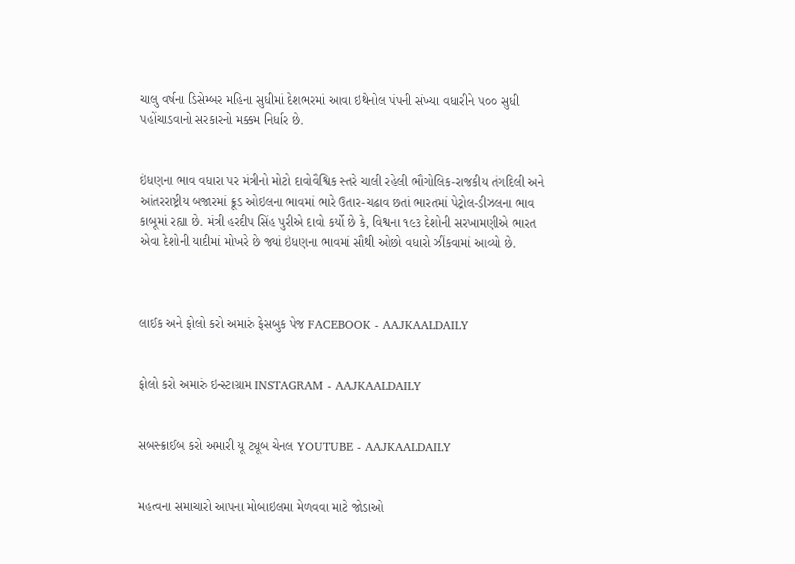ચાલુ વર્ષના ડિસેમ્બર મહિના સુધીમાં દેશભરમાં આવા ઇથેનોલ પંપની સંખ્યા વધારીને ૫૦૦ સુધી પહોંચાડવાનો સરકારનો મક્કમ નિર્ધાર છે.


ઇંધણના ભાવ વધારા પર મંત્રીનો મોટો દાવોવૈશ્વિક સ્તરે ચાલી રહેલી ભૌગોલિક-રાજકીય તંગદિલી અને આંતરરાષ્ટ્રીય બજારમાં ક્રૂડ ઓઇલના ભાવમાં ભારે ઉતાર-ચઢાવ છતાં ભારતમાં પેટ્રોલ-ડીઝલના ભાવ કાબૂમાં રહ્યા છે. મંત્રી હરદીપ સિંહ પુરીએ દાવો કર્યો છે કે, વિશ્વના ૧૯૩ દેશોની સરખામણીએ ભારત એવા દેશોની યાદીમાં મોખરે છે જ્યાં ઇંધણના ભાવમાં સૌથી ઓછો વધારો ઝીંકવામાં આવ્યો છે.



લાઈક અને ફોલો કરો અમારું ફેસબુક પેજ FACEBOOK - AAJKAALDAILY


ફોલો કરો અમારું ઇન્સ્ટાગ્રામ INSTAGRAM - AAJKAALDAILY


સબસ્ક્રાઈબ કરો અમારી યૂ ટ્યૂબ ચેનલ YOUTUBE - AAJKAALDAILY


મહત્વના સમાચારો આપના મોબાઇલમા મેળવવા માટે જોડાઓ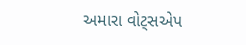અમારા વોટ્સએપ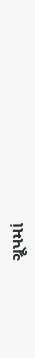ગ્રૂપમાં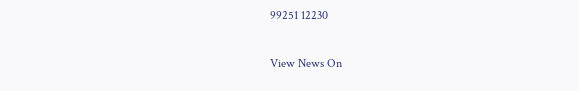99251 12230

View News On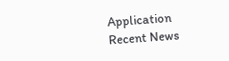Application
Recent News